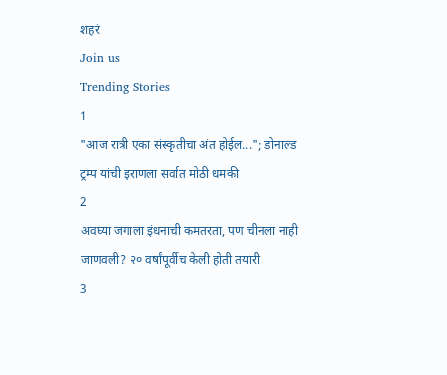शहरं
Join us
Trending Stories
1
"आज रात्री एका संस्कृतीचा अंत होईल..."; डोनाल्ड ट्रम्प यांची इराणला सर्वात मोठी धमकी
2
अवघ्या जगाला इंधनाची कमतरता, पण चीनला नाही जाणवली? २० वर्षांपूर्वीच केली होती तयारी
3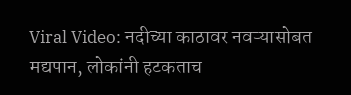Viral Video: नदीच्या काठावर नवऱ्यासोबत मद्यपान, लोकांनी हटकताच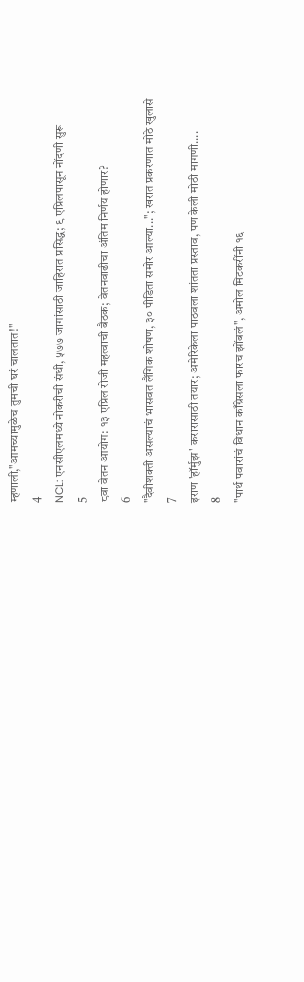म्हणाली,"आमच्यामुळेच तुमची घरं चालतात!"
4
NCL: एनसीएलमध्ये नोकरीची संधी, ५७७ जागांसाठी जाहिरात प्रसिद्ध; ९ एप्रिलपासून नोंदणी सुरू
5
८वा वेतन आयोग: १३ एप्रिल रोजी महत्वाची बैठक; वेतनवाढीचा अंतिम निर्णय होणार?
6
"दैवीशक्ती असल्याचं भासवत लैंगिक शोषण, ३० पीडिता समोर आल्या..."; खरात प्रकरणात मोठे खुलासे
7
इराण 'हॉर्मुझ' करारासाठी तयार; अमेरिकेला पाठवला शांतता प्रस्ताव, पण केली मोठी मागणी....
8
"पार्थ पवारांचं विधान काँग्रेसला फारच झोंबलं", अमोल मिटकरींनी १६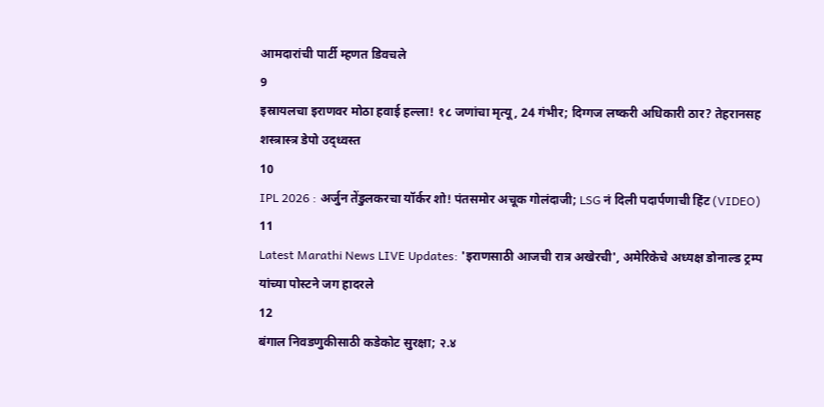आमदारांची पार्टी म्हणत डिवचले
9
इस्रायलचा इराणवर मोठा हवाई हल्ला! १८ जणांचा मृत्यू, 24 गंभीर; दिग्गज लष्करी अधिकारी ठार? तेहरानसह शस्त्रास्त्र डेपो उद्ध्वस्त
10
IPL 2026 : अर्जुन तेंडुलकरचा यॉर्कर शो! पंतसमोर अचूक गोलंदाजी; LSG नं दिली पदार्पणाची हिंट (VIDEO)
11
Latest Marathi News LIVE Updates: 'इराणसाठी आजची रात्र अखेरची', अमेरिकेचे अध्यक्ष डोनाल्ड ट्रम्प यांच्या पोस्टने जग हादरले
12
बंगाल निवडणुकीसाठी कडेकोट सुरक्षा; २.४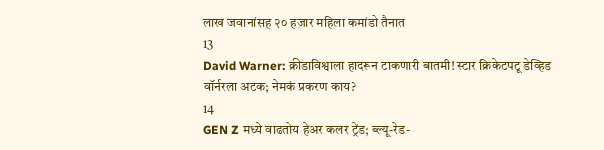लाख जवानांसह २० हजार महिला कमांडो तैनात
13
David Warner: क्रीडाविश्वाला हादरून टाकणारी बातमी! स्टार क्रिकेटपटू डेव्हिड वॉर्नरला अटक; नेमकं प्रकरण काय?
14
GEN Z मध्ये वाढतोय हेअर कलर ट्रेंड; ब्ल्यू-रेड-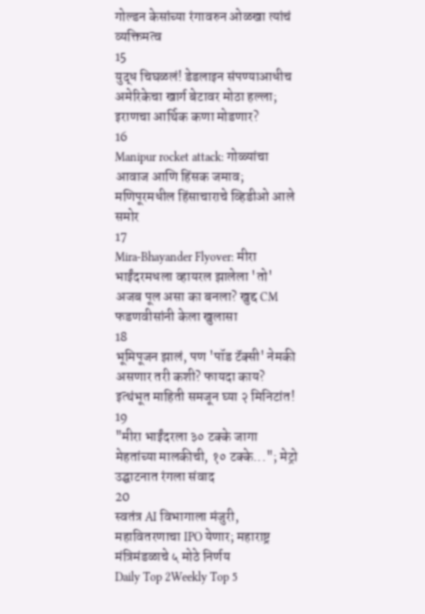गोल्डन केसांच्या रंगावरुन ओळखा त्यांचं व्यक्तिमत्व
15
युद्ध चिघळलं! डेडलाइन संपण्याआधीच अमेरिकेचा खार्ग बेटावर मोठा हल्ला; इराणचा आर्थिक कणा मोडणार?
16
Manipur rocket attack: गोळ्यांचा आवाज आणि हिंसक जमाव;  मणिपूरमधील हिंसाचाराचे व्हिडीओ आले समोर
17
Mira-Bhayander Flyover: मीरा भाईंदरमधला व्हायरल झालेला 'तो' अजब पूल असा का बनला? खुद्द CM फडणवीसांनी केला खुलासा
18
भूमिपूजन झालं, पण 'पॉड टॅक्सी' नेमकी असणार तरी कशी? फायदा काय? इत्थंभूत माहिती समजून घ्या २ मिनिटांत!
19
"मीरा भाईंदरला ३० टक्के जागा मेहतांच्या मालकीची, १० टक्के..."; मेट्रो उद्घाटनात रंगला संवाद
20
स्वतंत्र AI विभागाला मंजुरी, महावितरणाचा IPO येणार; महाराष्ट्र मंत्रिमंडळाचे ५ मोठे निर्णय
Daily Top 2Weekly Top 5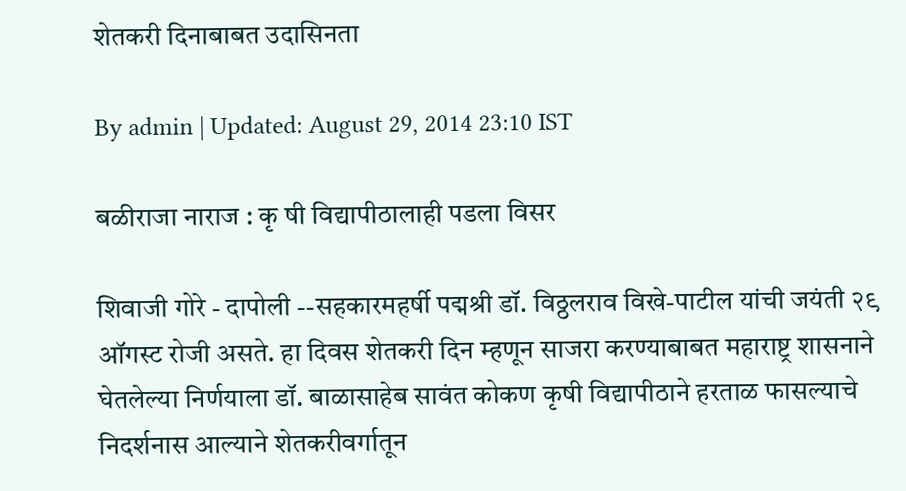शेतकरी दिनाबाबत उदासिनता

By admin | Updated: August 29, 2014 23:10 IST

बळीराजा नाराज : कृ षी विद्यापीठालाही पडला विसर

शिवाजी गोरे - दापोली --सहकारमहर्षी पद्मश्री डॉ. विठ्ठलराव विखे-पाटील यांची जयंती २९ ऑगस्ट रोजी असते. हा दिवस शेतकरी दिन म्हणून साजरा करण्याबाबत महाराष्ट्र शासनाने घेतलेल्या निर्णयाला डॉ. बाळासाहेब सावंत कोकण कृषी विद्यापीठाने हरताळ फासल्याचे निदर्शनास आल्याने शेतकरीवर्गातून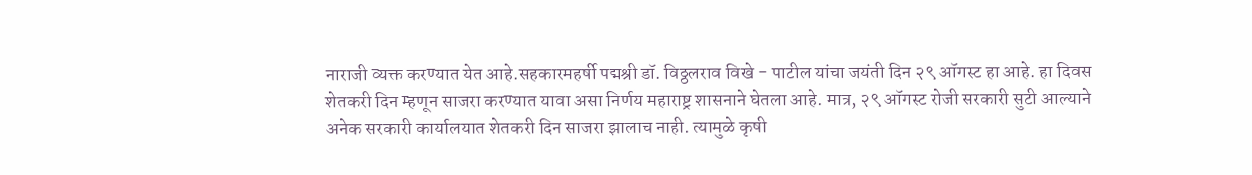नाराजी व्यक्त करण्यात येत आहे.सहकारमहर्षी पद्मश्री डॉ. विठ्ठलराव विखे - पाटील यांचा जयंती दिन २९ ऑगस्ट हा आहे. हा दिवस शेतकरी दिन म्हणून साजरा करण्यात यावा असा निर्णय महाराष्ट्र शासनाने घेतला आहे. मात्र, २९ ऑगस्ट रोजी सरकारी सुटी आल्याने अनेक सरकारी कार्यालयात शेतकरी दिन साजरा झालाच नाही. त्यामुळे कृषी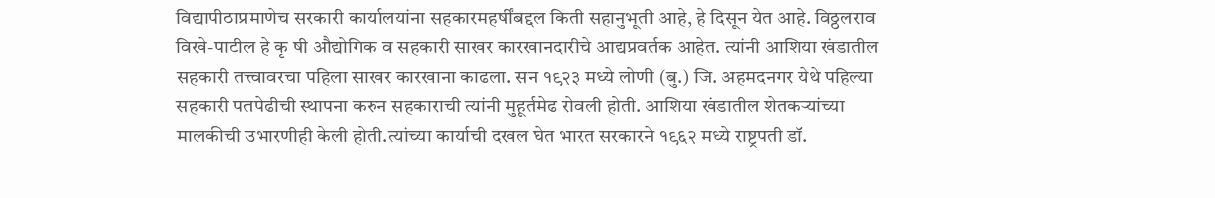विद्यापीठाप्रमाणेच सरकारी कार्यालयांना सहकारमहर्षींबद्दल किती सहानुभूती आहे, हे दिसून येत आहे. विठ्ठलराव विखे-पाटील हे कृ षी औद्योगिक व सहकारी साखर कारखानदारीचे आद्यप्रवर्तक आहेत. त्यांनी आशिया खंडातील सहकारी तत्त्वावरचा पहिला साखर कारखाना काढला. सन १९२३ मध्ये लोणी (बु.) जि. अहमदनगर येथे पहिल्या सहकारी पतपेढीची स्थापना करुन सहकाराची त्यांनी मुहूर्तमेढ रोवली होती. आशिया खंडातील शेतकऱ्यांच्या मालकीची उभारणीही केली होती.त्यांच्या कार्याची दखल घेत भारत सरकारने १९६२ मध्ये राष्ट्रपती डॉ.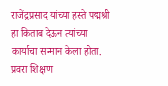राजेंद्रप्रसाद यांच्या हस्ते पद्मश्री हा किताब देऊन त्यांच्या कार्याचा सन्मान केला होता. प्रवरा शिक्षण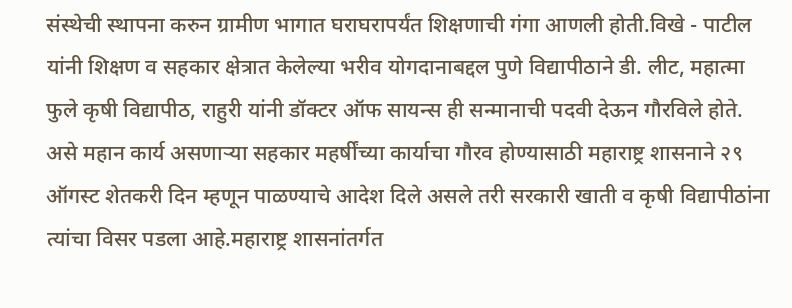संस्थेची स्थापना करुन ग्रामीण भागात घराघरापर्यंत शिक्षणाची गंगा आणली होती.विखे - पाटील यांनी शिक्षण व सहकार क्षेत्रात केलेल्या भरीव योगदानाबद्दल पुणे विद्यापीठाने डी. लीट, महात्मा फुले कृषी विद्यापीठ, राहुरी यांनी डॉक्टर ऑफ सायन्स ही सन्मानाची पदवी देऊन गौरविले होते. असे महान कार्य असणाऱ्या सहकार महर्षींच्या कार्याचा गौरव होण्यासाठी महाराष्ट्र शासनाने २९ ऑगस्ट शेतकरी दिन म्हणून पाळण्याचे आदेश दिले असले तरी सरकारी खाती व कृषी विद्यापीठांना त्यांचा विसर पडला आहे.महाराष्ट्र शासनांतर्गत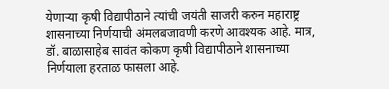येणाऱ्या कृषी विद्यापीठाने त्यांची जयंती साजरी करुन महाराष्ट्र शासनाच्या निर्णयाची अंमलबजावणी करणे आवश्यक आहे. मात्र, डॉ. बाळासाहेब सावंत कोकण कृषी विद्यापीठाने शासनाच्या निर्णयाला हरताळ फासला आहे.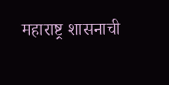महाराष्ट्र शासनाची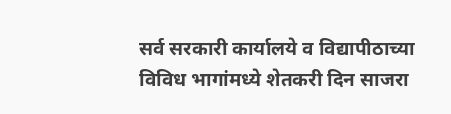सर्व सरकारी कार्यालये व विद्यापीठाच्या विविध भागांमध्ये शेतकरी दिन साजरा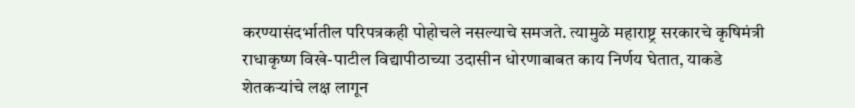करण्यासंदर्भातील परिपत्रकही पोहोचले नसल्याचे समजते. त्यामुळे महाराष्ट्र सरकारचे कृषिमंत्री राधाकृष्ण विखे-पाटील विद्यापीठाच्या उदासीन धोरणाबाबत काय निर्णय घेतात, याकडे शेतकऱ्यांचे लक्ष लागून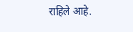राहिले आहे.